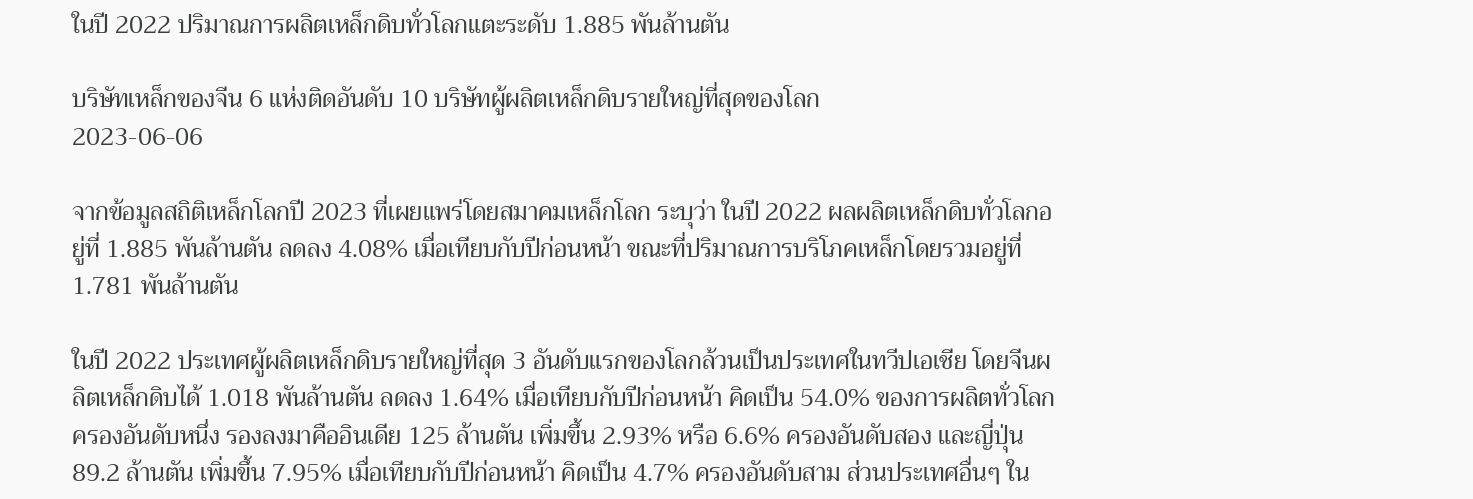ในปี 2022 ปริมาณการผลิตเหล็กดิบทั่วโลกแตะระดับ 1.885 พันล้านตัน

บริษัทเหล็กของจีน 6 แห่งติดอันดับ 10 บริษัทผู้ผลิตเหล็กดิบรายใหญ่ที่สุดของโลก
2023-06-06

จากข้อมูลสถิติเหล็กโลกปี 2023 ที่เผยแพร่โดยสมาคมเหล็กโลก ระบุว่า ในปี 2022 ผลผลิตเหล็กดิบทั่วโลกอยู่ที่ 1.885 พันล้านตัน ลดลง 4.08% เมื่อเทียบกับปีก่อนหน้า ขณะที่ปริมาณการบริโภคเหล็กโดยรวมอยู่ที่ 1.781 พันล้านตัน

ในปี 2022 ประเทศผู้ผลิตเหล็กดิบรายใหญ่ที่สุด 3 อันดับแรกของโลกล้วนเป็นประเทศในทวีปเอเชีย โดยจีนผลิตเหล็กดิบได้ 1.018 พันล้านตัน ลดลง 1.64% เมื่อเทียบกับปีก่อนหน้า คิดเป็น 54.0% ของการผลิตทั่วโลก ครองอันดับหนึ่ง รองลงมาคืออินเดีย 125 ล้านตัน เพิ่มขึ้น 2.93% หรือ 6.6% ครองอันดับสอง และญี่ปุ่น 89.2 ล้านตัน เพิ่มขึ้น 7.95% เมื่อเทียบกับปีก่อนหน้า คิดเป็น 4.7% ครองอันดับสาม ส่วนประเทศอื่นๆ ใน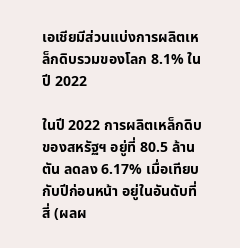เอเชียมีส่วนแบ่งการผลิตเหล็กดิบรวมของโลก 8.1% ในปี 2022

ในปี 2022 การผลิตเหล็กดิบของสหรัฐฯ อยู่ที่ 80.5 ล้านตัน ลดลง 6.17% เมื่อเทียบกับปีก่อนหน้า อยู่ในอันดับที่สี่ (ผลผ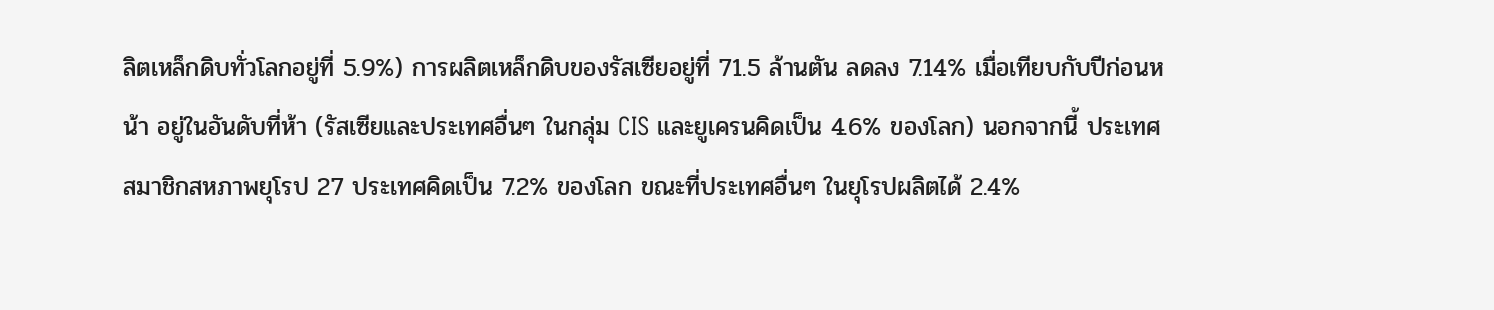ลิตเหล็กดิบทั่วโลกอยู่ที่ 5.9%) การผลิตเหล็กดิบของรัสเซียอยู่ที่ 71.5 ล้านตัน ลดลง 7.14% เมื่อเทียบกับปีก่อนหน้า อยู่ในอันดับที่ห้า (รัสเซียและประเทศอื่นๆ ในกลุ่ม CIS และยูเครนคิดเป็น 4.6% ของโลก) นอกจากนี้ ประเทศสมาชิกสหภาพยุโรป 27 ประเทศคิดเป็น 7.2% ของโลก ขณะที่ประเทศอื่นๆ ในยุโรปผลิตได้ 2.4%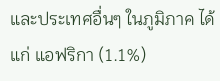และประเทศอื่นๆ ในภูมิภาค ได้แก่ แอฟริกา (1.1%)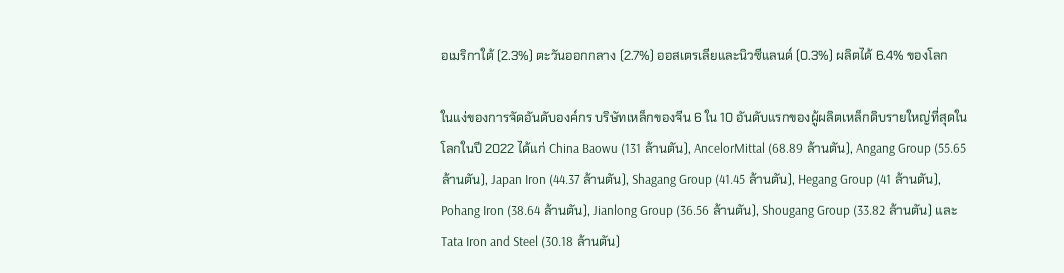อเมริกาใต้ (2.3%) ตะวันออกกลาง (2.7%) ออสเตรเลียและนิวซีแลนด์ (0.3%) ผลิตได้ 6.4% ของโลก

ในแง่ของการจัดอันดับองค์กร บริษัทเหล็กของจีน 6 ใน 10 อันดับแรกของผู้ผลิตเหล็กดิบรายใหญ่ที่สุดในโลกในปี 2022 ได้แก่ China Baowu (131 ล้านตัน), AncelorMittal (68.89 ล้านตัน), Angang Group (55.65 ล้านตัน), Japan Iron (44.37 ล้านตัน), Shagang Group (41.45 ล้านตัน), Hegang Group (41 ล้านตัน), Pohang Iron (38.64 ล้านตัน), Jianlong Group (36.56 ล้านตัน), Shougang Group (33.82 ล้านตัน) และ Tata Iron and Steel (30.18 ล้านตัน)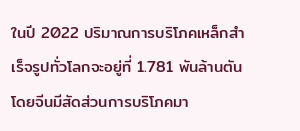ในปี 2022 ปริมาณการบริโภคเหล็กสำเร็จรูปทั่วโลกจะอยู่ที่ 1.781 พันล้านตัน โดยจีนมีสัดส่วนการบริโภคมา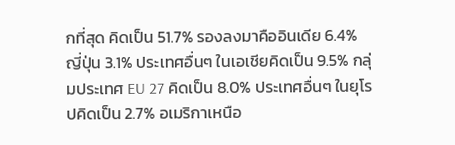กที่สุด คิดเป็น 51.7% รองลงมาคืออินเดีย 6.4% ญี่ปุ่น 3.1% ประเทศอื่นๆ ในเอเชียคิดเป็น 9.5% กลุ่มประเทศ EU 27 คิดเป็น 8.0% ประเทศอื่นๆ ในยุโรปคิดเป็น 2.7% อเมริกาเหนือ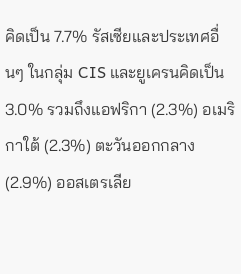คิดเป็น 7.7% รัสเซียและประเทศอื่นๆ ในกลุ่ม CIS และยูเครนคิดเป็น 3.0% รวมถึงแอฟริกา (2.3%) อเมริกาใต้ (2.3%) ตะวันออกกลาง (2.9%) ออสเตรเลีย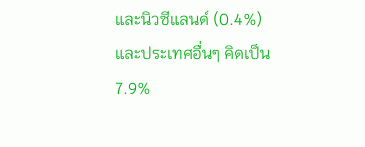และนิวซีแลนด์ (0.4%) และประเทศอื่นๆ คิดเป็น 7.9%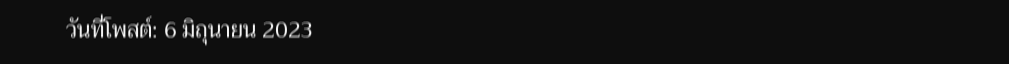วันที่โพสต์: 6 มิถุนายน 2023